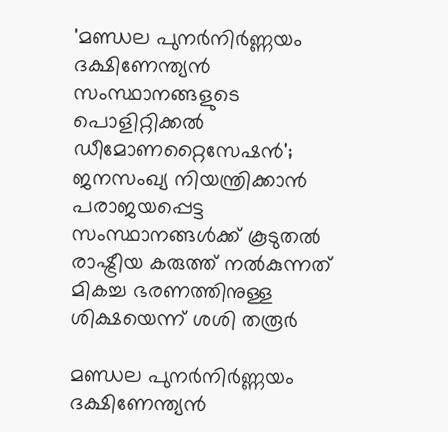'മണ്ഡല പുനര്‍നിര്‍ണ്ണയം ദക്ഷിണേന്ത്യന്‍ സംസ്ഥാനങ്ങളുടെ പൊളിറ്റിക്കല്‍ ഡീമോണറ്റൈസേഷന്‍'; ജനസംഖ്യ നിയന്ത്രിക്കാന്‍ പരാജയപ്പെട്ട സംസ്ഥാനങ്ങള്‍ക്ക് കൂടുതല്‍ രാഷ്ട്രീയ കരുത്ത് നല്‍കുന്നത് മികച്ച ഭരണത്തിനുള്ള ശിക്ഷയെന്ന് ശശി തരൂര്‍

മണ്ഡല പുനര്‍നിര്‍ണ്ണയം ദക്ഷിണേന്ത്യന്‍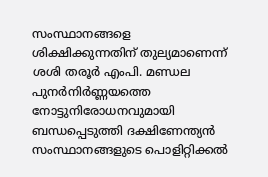സംസ്ഥാനങ്ങളെ ശിക്ഷിക്കുന്നതിന് തുല്യമാണെന്ന് ശശി തരൂര്‍ എംപി. മണ്ഡല പുനര്‍നിര്‍ണ്ണയത്തെ നോട്ടുനിരോധനവുമായി ബന്ധപ്പെടുത്തി ദക്ഷിണേന്ത്യന്‍ സംസ്ഥാനങ്ങളുടെ പൊളിറ്റിക്കല്‍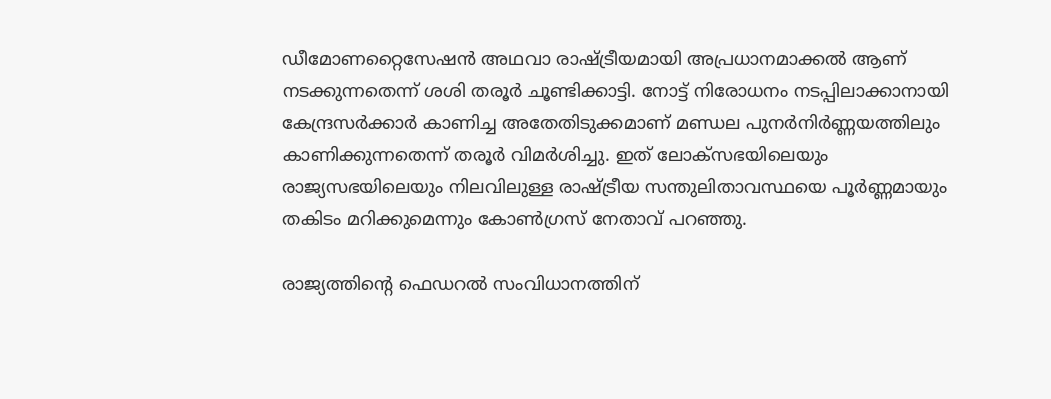ഡീമോണറ്റൈസേഷന്‍ അഥവാ രാഷ്ട്രീയമായി അപ്രധാനമാക്കല്‍ ആണ് നടക്കുന്നതെന്ന് ശശി തരൂര്‍ ചൂണ്ടിക്കാട്ടി. നോട്ട് നിരോധനം നടപ്പിലാക്കാനായി കേന്ദ്രസര്‍ക്കാര്‍ കാണിച്ച അതേതിടുക്കമാണ് മണ്ഡല പുനര്‍നിര്‍ണ്ണയത്തിലും കാണിക്കുന്നതെന്ന് തരൂര്‍ വിമര്‍ശിച്ചു. ഇത് ലോക്‌സഭയിലെയും രാജ്യസഭയിലെയും നിലവിലുള്ള രാഷ്ട്രീയ സന്തുലിതാവസ്ഥയെ പൂര്‍ണ്ണമായും തകിടം മറിക്കുമെന്നും കോണ്‍ഗ്രസ് നേതാവ് പറഞ്ഞു.

രാജ്യത്തിന്റെ ഫെഡറല്‍ സംവിധാനത്തിന്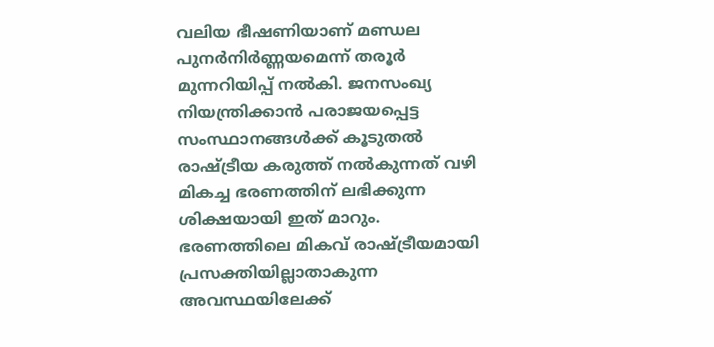വലിയ ഭീഷണിയാണ് മണ്ഡല പുനര്‍നിര്‍ണ്ണയമെന്ന് തരൂര്‍ മുന്നറിയിപ്പ് നല്‍കി. ജനസംഖ്യ നിയന്ത്രിക്കാന്‍ പരാജയപ്പെട്ട സംസ്ഥാനങ്ങള്‍ക്ക് കൂടുതല്‍ രാഷ്ട്രീയ കരുത്ത് നല്‍കുന്നത് വഴി മികച്ച ഭരണത്തിന് ലഭിക്കുന്ന ശിക്ഷയായി ഇത് മാറും. ഭരണത്തിലെ മികവ് രാഷ്ട്രീയമായി പ്രസക്തിയില്ലാതാകുന്ന അവസ്ഥയിലേക്ക്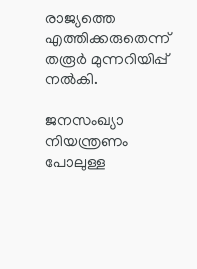രാജ്യത്തെ എത്തിക്കരുതെന്ന് തരൂര്‍ മുന്നറിയിപ്പ് നല്‍കി.

ജനസംഖ്യാ നിയന്ത്രണം പോലുള്ള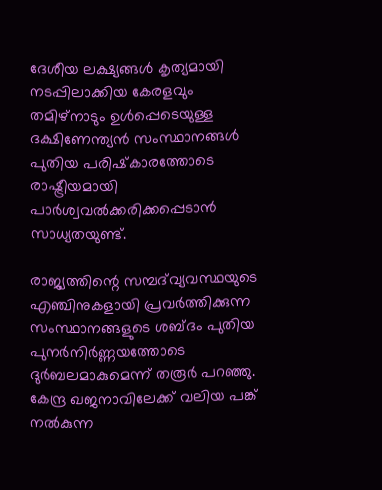ദേശീയ ലക്ഷ്യങ്ങള്‍ കൃത്യമായി നടപ്പിലാക്കിയ കേരളവും തമിഴ്‌നാടും ഉള്‍പ്പെടെയുള്ള ദക്ഷിണേന്ത്യന്‍ സംസ്ഥാനങ്ങള്‍ പുതിയ പരിഷ്‌കാരത്തോടെ രാഷ്ട്രീയമായി പാര്‍ശ്വവല്‍ക്കരിക്കപ്പെടാന്‍ സാധ്യതയുണ്ട്.

രാജ്യത്തിന്റെ സമ്പദ്‌വ്യവസ്ഥയുടെ എഞ്ചിനുകളായി പ്രവര്‍ത്തിക്കുന്ന സംസ്ഥാനങ്ങളുടെ ശബ്ദം പുതിയ പുനര്‍നിര്‍ണ്ണയത്തോടെ ദുര്‍ബലമാകുമെന്ന് തരൂര്‍ പറഞ്ഞു. കേന്ദ്ര ഖജനാവിലേക്ക് വലിയ പങ്ക് നല്‍കുന്ന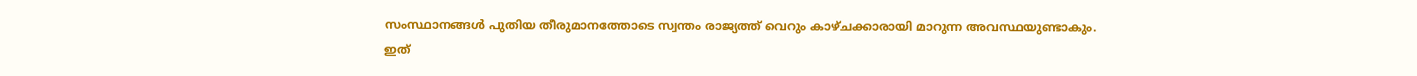സംസ്ഥാനങ്ങള്‍ പുതിയ തീരുമാനത്തോടെ സ്വന്തം രാജ്യത്ത് വെറും കാഴ്ചക്കാരായി മാറുന്ന അവസ്ഥയുണ്ടാകും. ഇത്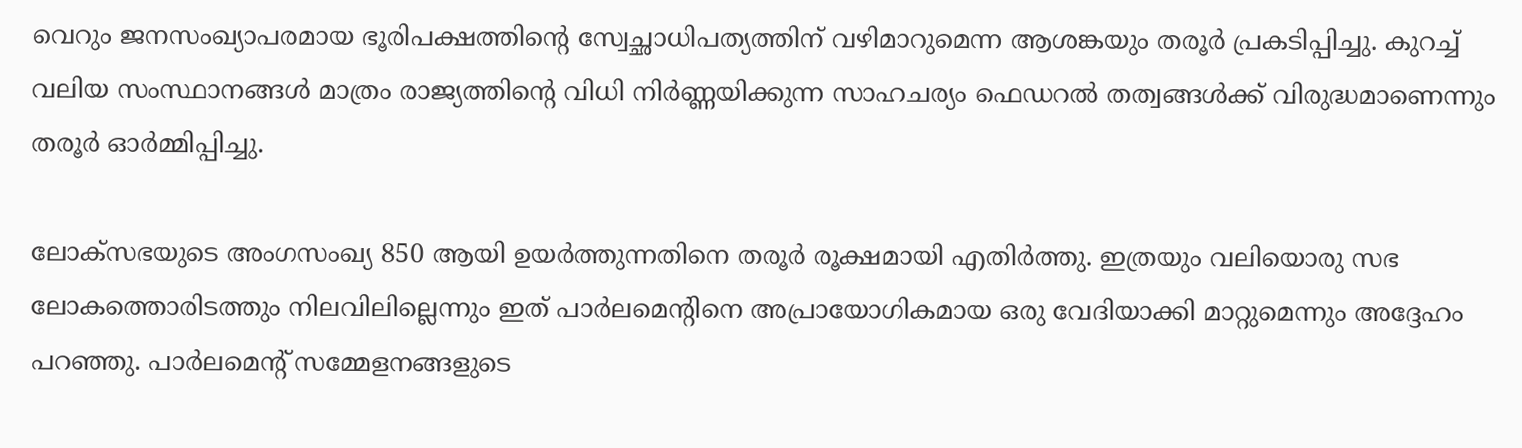വെറും ജനസംഖ്യാപരമായ ഭൂരിപക്ഷത്തിന്റെ സ്വേച്ഛാധിപത്യത്തിന് വഴിമാറുമെന്ന ആശങ്കയും തരൂര്‍ പ്രകടിപ്പിച്ചു. കുറച്ച് വലിയ സംസ്ഥാനങ്ങള്‍ മാത്രം രാജ്യത്തിന്റെ വിധി നിര്‍ണ്ണയിക്കുന്ന സാഹചര്യം ഫെഡറല്‍ തത്വങ്ങള്‍ക്ക് വിരുദ്ധമാണെന്നും തരൂര്‍ ഓര്‍മ്മിപ്പിച്ചു.

ലോക്‌സഭയുടെ അംഗസംഖ്യ 850 ആയി ഉയര്‍ത്തുന്നതിനെ തരൂര്‍ രൂക്ഷമായി എതിര്‍ത്തു. ഇത്രയും വലിയൊരു സഭ ലോകത്തൊരിടത്തും നിലവിലില്ലെന്നും ഇത് പാര്‍ലമെന്റിനെ അപ്രായോഗികമായ ഒരു വേദിയാക്കി മാറ്റുമെന്നും അദ്ദേഹം പറഞ്ഞു. പാര്‍ലമെന്റ് സമ്മേളനങ്ങളുടെ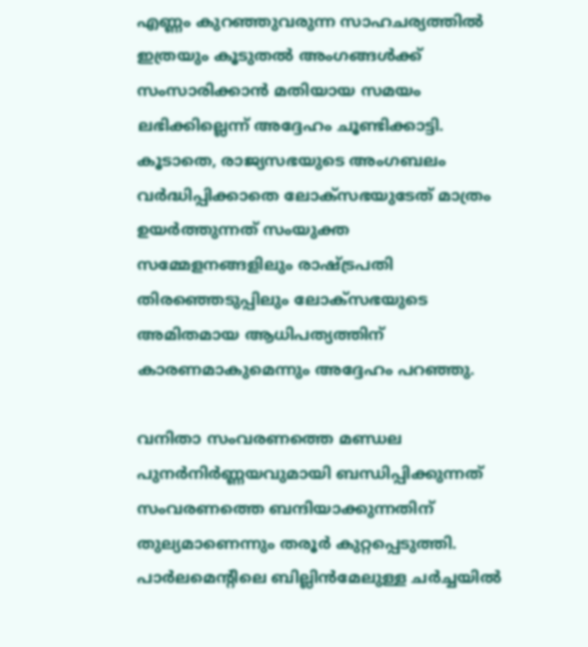എണ്ണം കുറഞ്ഞുവരുന്ന സാഹചര്യത്തില്‍ ഇത്രയും കൂടുതല്‍ അംഗങ്ങള്‍ക്ക് സംസാരിക്കാന്‍ മതിയായ സമയം ലഭിക്കില്ലെന്ന് അദ്ദേഹം ചൂണ്ടിക്കാട്ടി. കൂടാതെ, രാജ്യസഭയുടെ അംഗബലം വര്‍ദ്ധിപ്പിക്കാതെ ലോക്‌സഭയുടേത് മാത്രം ഉയര്‍ത്തുന്നത് സംയുക്ത സമ്മേളനങ്ങളിലും രാഷ്ട്രപതി തിരഞ്ഞെടുപ്പിലും ലോക്‌സഭയുടെ അമിതമായ ആധിപത്യത്തിന് കാരണമാകുമെന്നും അദ്ദേഹം പറഞ്ഞു.

വനിതാ സംവരണത്തെ മണ്ഡല പുനര്‍നിര്‍ണ്ണയവുമായി ബന്ധിപ്പിക്കുന്നത് സംവരണത്തെ ബന്ദിയാക്കുന്നതിന് തുല്യമാണെന്നും തരൂര്‍ കുറ്റപ്പെടുത്തി. പാര്‍ലമെന്റിലെ ബില്ലിന്‍മേലുള്ള ചര്‍ച്ചയില്‍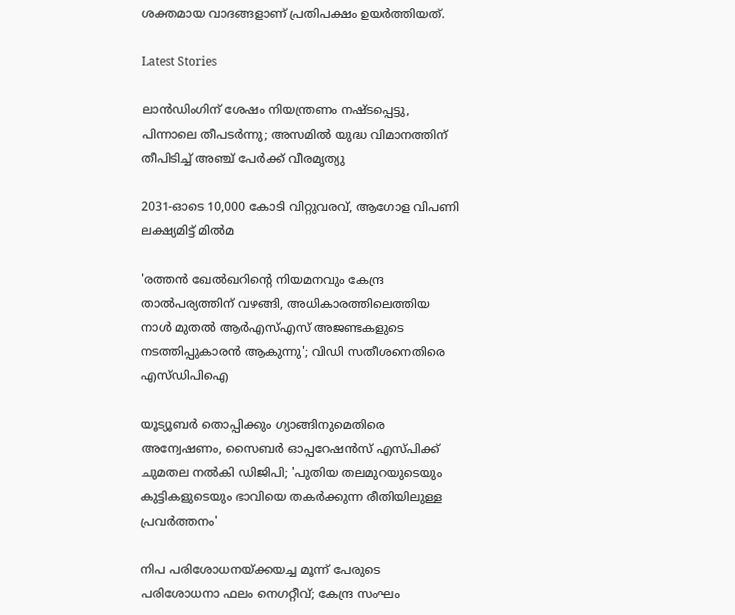ശക്തമായ വാദങ്ങളാണ് പ്രതിപക്ഷം ഉയര്‍ത്തിയത്.

Latest Stories

ലാൻഡിംഗിന് ശേഷം നിയന്ത്രണം നഷ്ടപ്പെട്ടു, പിന്നാലെ തീപടർന്നു; അസമിൽ യുദ്ധ വിമാനത്തിന് തീപിടിച്ച് അഞ്ച് പേർക്ക് വീരമൃത്യു

2031-ഓടെ 10,000 കോടി വിറ്റുവരവ്, ആഗോള വിപണി ലക്ഷ്യമിട്ട് മിൽമ

'രത്തൻ ഖേൽഖറിന്റെ നിയമനവും കേന്ദ്ര താൽപര്യത്തിന് വഴങ്ങി, അധികാരത്തിലെത്തിയ നാൾ മുതൽ ആർഎസ്എസ് അജണ്ടകളുടെ നടത്തിപ്പുകാരൻ ആകുന്നു'; വിഡി സതീശനെതിരെ എസ്ഡിപിഐ

യൂട്യൂബർ തൊപ്പിക്കും ഗ്യാങ്ങിനുമെതിരെ അന്വേഷണം, സൈബർ ഓപ്പറേഷൻസ് എസ്‌പിക്ക് ചുമതല നൽകി ഡിജിപി; 'പുതിയ തലമുറയുടെയും കുട്ടികളുടെയും ഭാവിയെ തകർക്കുന്ന രീതിയിലുള്ള പ്രവർത്തനം'

നിപ പരിശോധനയ്ക്കയച്ച മൂന്ന് പേരുടെ പരിശോധനാ ഫലം നെഗറ്റീവ്; കേന്ദ്ര സംഘം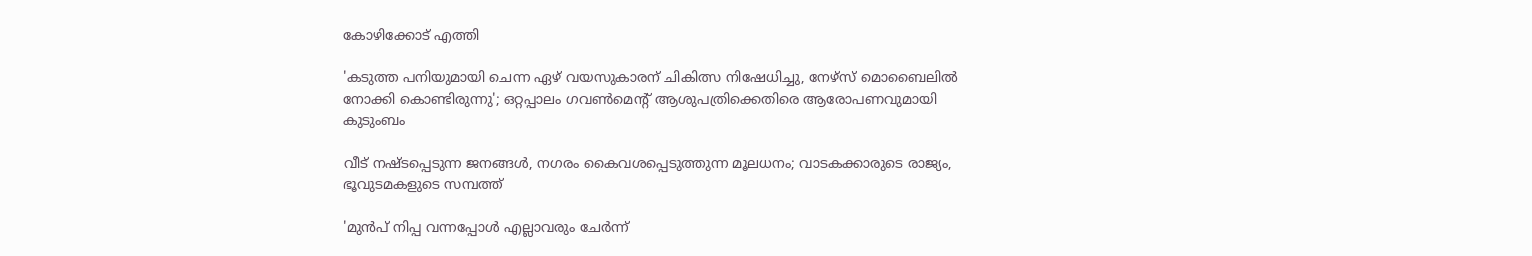കോഴിക്കോട് എത്തി

'കടുത്ത പനിയുമായി ചെന്ന ഏഴ് വയസുകാരന് ചികിത്സ നിഷേധിച്ചു, നേഴ്സ് മൊബൈലിൽ നോക്കി കൊണ്ടിരുന്നു'; ഒറ്റപ്പാലം ഗവൺമെന്റ് ആശുപത്രിക്കെതിരെ ആരോപണവുമായി കുടുംബം

വീട് നഷ്ടപ്പെടുന്ന ജനങ്ങൾ, നഗരം കൈവശപ്പെടുത്തുന്ന മൂലധനം; വാടകക്കാരുടെ രാജ്യം, ഭൂവുടമകളുടെ സമ്പത്ത്

'മുൻപ് നിപ്പ വന്നപ്പോൾ എല്ലാവരും ചേർന്ന്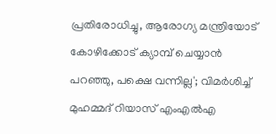പ്രതിരോധിച്ചു, ആരോഗ്യ മന്ത്രിയോട് കോഴിക്കോട് ക്യാമ്പ് ചെയ്യാൻ പറഞ്ഞു, പക്ഷെ വന്നില്ല'; വിമർശിച്ച് മുഹമ്മദ്‌ റിയാസ് എംഎൽഎ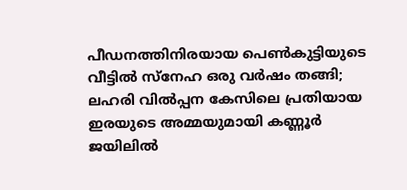പീഡനത്തിനിരയായ പെൺകുട്ടിയുടെ വീട്ടിൽ സ്നേഹ ഒരു വർഷം തങ്ങി; ലഹരി വിൽപ്പന കേസിലെ പ്രതിയായ ഇരയുടെ അമ്മയുമായി കണ്ണൂർ ജയിലിൽ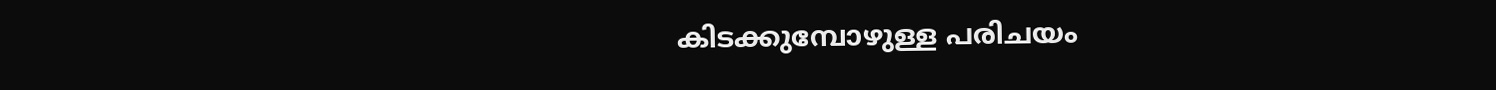കിടക്കുമ്പോഴുള്ള പരിചയം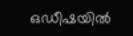ഒഡീഷയിൽ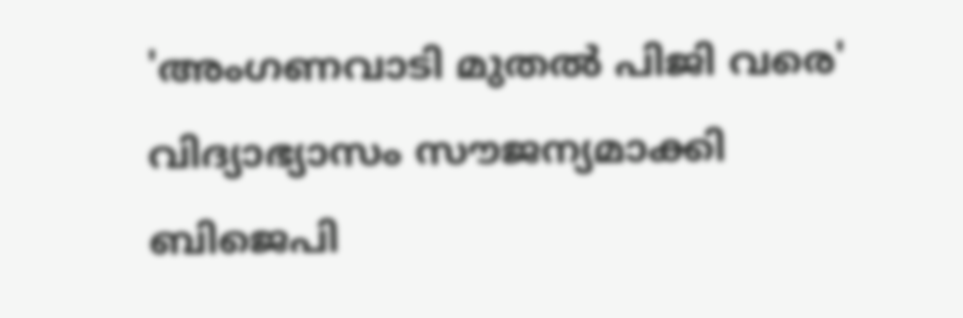'അംഗണവാടി മുതൽ പിജി വരെ' വിദ്യാഭ്യാസം സൗജന്യമാക്കി ബിജെപി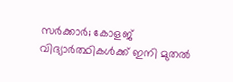സർക്കാർ; കോളജ് വിദ്യാർത്ഥികൾക്ക് ഇനി മുതൽ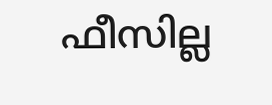ഫീസില്ല